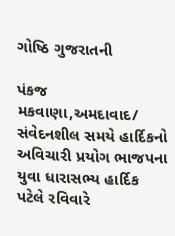ગોષ્ઠિ ગુજરાતની

પંકજ મકવાણા,અમદાવાદ/ સંવેદનશીલ સમયે હાર્દિકનો અવિચારી પ્રયોગ ભાજપના યુવા ધારાસભ્ય હાર્દિક પટેલે રવિવારે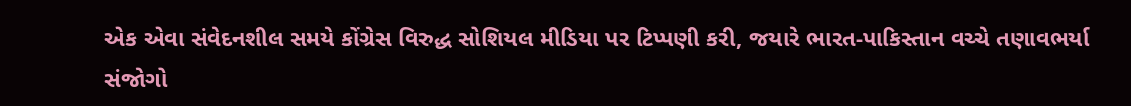એક એવા સંવેદનશીલ સમયે કોંગ્રેસ વિરુદ્ધ સોશિયલ મીડિયા પર ટિપ્પણી કરી, જયારે ભારત-પાકિસ્તાન વચ્ચે તણાવભર્યા સંજોગો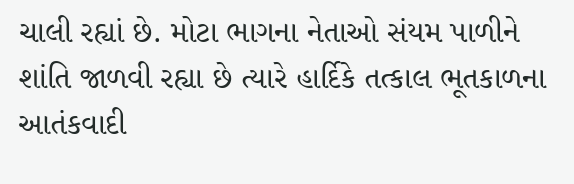ચાલી રહ્યાં છે. મોટા ભાગના નેતાઓ સંયમ પાળીને શાંતિ જાળવી રહ્યા છે ત્યારે હાર્દિકે તત્કાલ ભૂતકાળના આતંકવાદી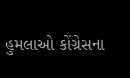હુમલાઓ કોંગ્રેસના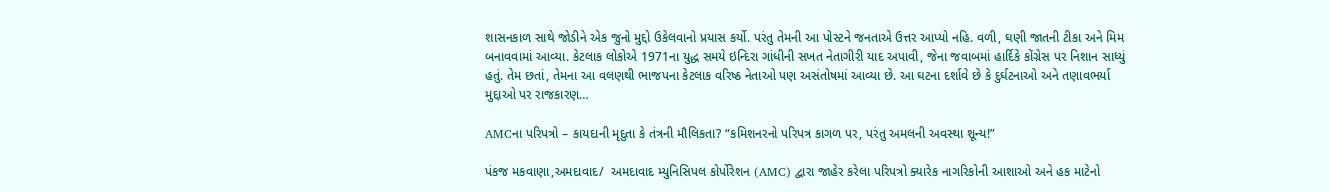શાસનકાળ સાથે જોડીને એક જુનો મુદ્દો ઉકેલવાનો પ્રયાસ કર્યો. પરંતુ તેમની આ પોસ્ટને જનતાએ ઉત્તર આપ્યો નહિ. વળી, ઘણી જાતની ટીકા અને મિમ બનાવવામાં આવ્યા. કેટલાક લોકોએ 1971ના યુદ્ધ સમયે ઇન્દિરા ગાંધીની સખત નેતાગીરી યાદ અપાવી, જેના જવાબમાં હાર્દિકે કોંગ્રેસ પર નિશાન સાધ્યું હતું. તેમ છતાં, તેમના આ વલણથી ભાજપના કેટલાક વરિષ્ઠ નેતાઓ પણ અસંતોષમાં આવ્યા છે. આ ઘટના દર્શાવે છે કે દુર્ઘટનાઓ અને તણાવભર્યા મુદ્દાઓ પર રાજકારણ…

AMCના પરિપત્રો – કાયદાની મૃદુતા કે તંત્રની મૌલિકતા? “કમિશનરનો પરિપત્ર કાગળ પર, પરંતુ અમલની અવસ્થા શૂન્ય!”

પંકજ મકવાણા,અમદાવાદ/  અમદાવાદ મ્યુનિસિપલ કોર્પોરેશન (AMC) દ્વારા જાહેર કરેલા પરિપત્રો ક્યારેક નાગરિકોની આશાઓ અને હક માટેનો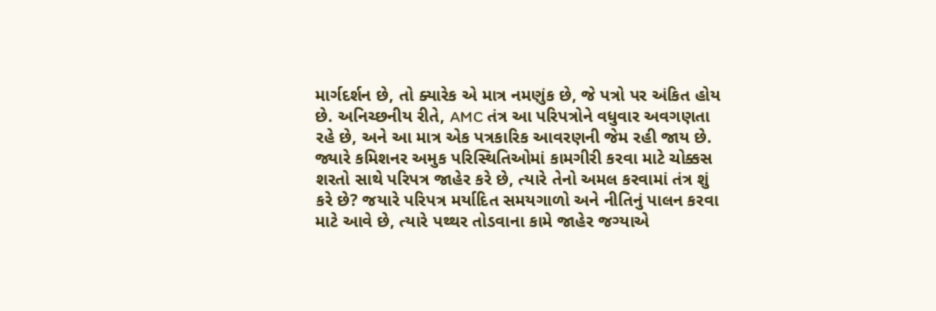માર્ગદર્શન છે, તો ક્યારેક એ માત્ર નમણુંક છે, જે પત્રો પર અંકિત હોય છે. અનિચ્છનીય રીતે, AMC તંત્ર આ પરિપત્રોને વધુવાર અવગણતા રહે છે, અને આ માત્ર એક પત્રકારિક આવરણની જેમ રહી જાય છે. જ્યારે કમિશનર અમુક પરિસ્થિતિઓમાં કામગીરી કરવા માટે ચોક્કસ શરતો સાથે પરિપત્ર જાહેર કરે છે, ત્યારે તેનો અમલ કરવામાં તંત્ર શું કરે છે? જયારે પરિપત્ર મર્યાદિત સમયગાળો અને નીતિનું પાલન કરવા માટે આવે છે, ત્યારે પથ્થર તોડવાના કામે જાહેર જગ્યાએ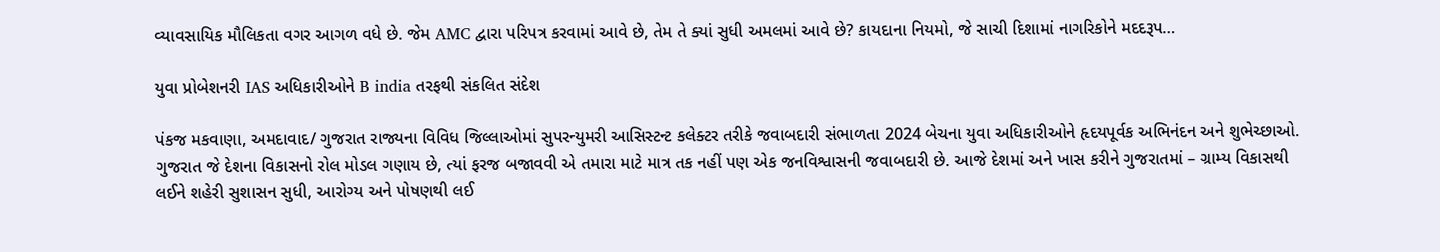વ્યાવસાયિક મૌલિકતા વગર આગળ વધે છે. જેમ AMC દ્વારા પરિપત્ર કરવામાં આવે છે, તેમ તે ક્યાં સુધી અમલમાં આવે છે? કાયદાના નિયમો, જે સાચી દિશામાં નાગરિકોને મદદરૂપ…

યુવા પ્રોબેશનરી IAS અધિકારીઓને B india તરફથી સંકલિત સંદેશ

પંકજ મકવાણા, અમદાવાદ/ ગુજરાત રાજ્યના વિવિધ જિલ્લાઓમાં સુપરન્યુમરી આસિસ્ટન્ટ કલેક્ટર તરીકે જવાબદારી સંભાળતા 2024 બેચના યુવા અધિકારીઓને હૃદયપૂર્વક અભિનંદન અને શુભેચ્છાઓ. ગુજરાત જે દેશના વિકાસનો રોલ મોડલ ગણાય છે, ત્યાં ફરજ બજાવવી એ તમારા માટે માત્ર તક નહીં પણ એક જનવિશ્વાસની જવાબદારી છે. આજે દેશમાં અને ખાસ કરીને ગુજરાતમાં – ગ્રામ્ય વિકાસથી લઈને શહેરી સુશાસન સુધી, આરોગ્ય અને પોષણથી લઈ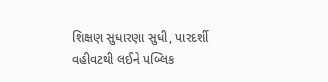શિક્ષણ સુધારણા સુધી, પારદર્શી વહીવટથી લઈને પબ્લિક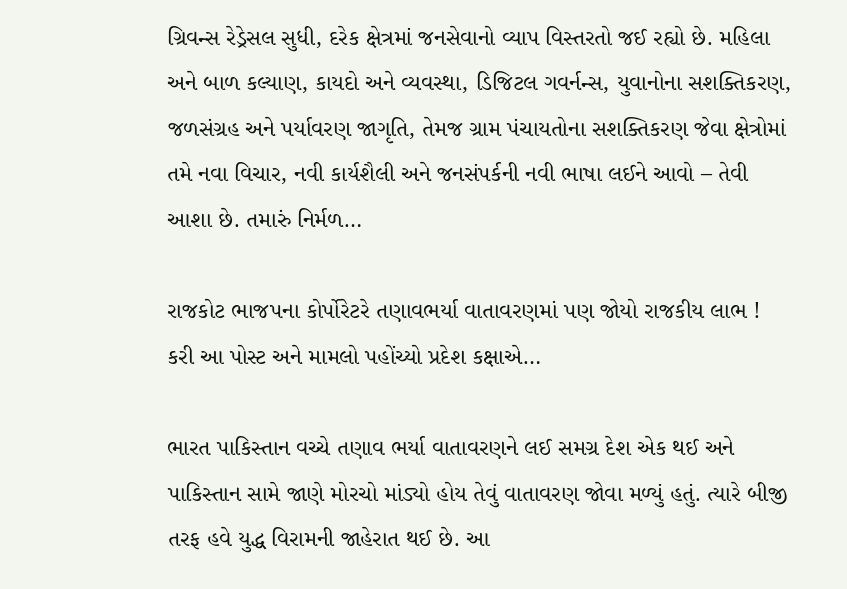ગ્રિવન્સ રેડ્રેસલ સુધી, દરેક ક્ષેત્રમાં જનસેવાનો વ્યાપ વિસ્તરતો જઈ રહ્યો છે. મહિલા અને બાળ કલ્યાણ, કાયદો અને વ્યવસ્થા, ડિજિટલ ગવર્નન્સ, યુવાનોના સશક્તિકરણ, જળસંગ્રહ અને પર્યાવરણ જાગૃતિ, તેમજ ગ્રામ પંચાયતોના સશક્તિકરણ જેવા ક્ષેત્રોમાં તમે નવા વિચાર, નવી કાર્યશૈલી અને જનસંપર્કની નવી ભાષા લઈને આવો – તેવી આશા છે. તમારું નિર્મળ…

રાજકોટ ભાજપના કોર્પોરેટરે તણાવભર્યા વાતાવરણમાં પણ જોયો રાજકીય લાભ ! કરી આ પોસ્ટ અને મામલો પહોંચ્યો પ્રદેશ કક્ષાએ…

ભારત પાકિસ્તાન વચ્ચે તણાવ ભર્યા વાતાવરણને લઈ સમગ્ર દેશ એક થઈ અને પાકિસ્તાન સામે જાણે મોરચો માંડ્યો હોય તેવું વાતાવરણ જોવા મળ્યું હતું. ત્યારે બીજી તરફ હવે યુદ્ધ વિરામની જાહેરાત થઈ છે. આ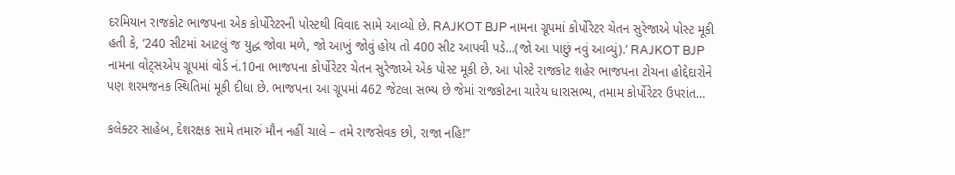દરમિયાન રાજકોટ ભાજપના એક કોર્પોરેટરની પોસ્ટથી વિવાદ સામે આવ્યો છે. RAJKOT BJP નામના ગ્રૂપમાં કોર્પોરેટર ચેતન સુરેજાએ પોસ્ટ મૂકી હતી કે, ‘240 સીટમાં આટલું જ યુદ્ધ જોવા મળે, જો આખું જોવું હોય તો 400 સીટ આપવી પડે…(જો આ પાછું નવું આવ્યું).’ RAJKOT BJP નામના વોટ્સએપ ગ્રૂપમાં વોર્ડ નં.10ના ભાજપના કોર્પોરેટર ચેતન સુરેજાએ એક પોસ્ટ મૂકી છે. આ પોસ્ટે રાજકોટ શહેર ભાજપના ટોચના હોદ્દેદારોને પણ શરમજનક સ્થિતિમાં મૂકી દીધા છે. ભાજપના આ ગ્રૂપમાં 462 જેટલા સભ્ય છે જેમાં રાજકોટના ચારેય ધારાસભ્ય, તમામ કોર્પોરેટર ઉપરાંત…

કલેક્ટર સાહેબ, દેશરક્ષક સામે તમારું મૌન નહીં ચાલે – તમે રાજસેવક છો, રાજા નહિ!”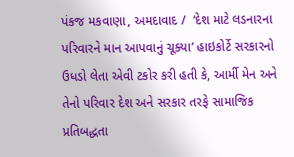પંકજ મકવાણા, અમદાવાદ /  ‘દેશ માટે લડનારના પરિવારને માન આપવાનું ચૂક્યા’ હાઇકોર્ટે સરકારનો ઉધડો લેતા એવી ટકોર કરી હતી કે, આર્મી મેન અને તેનો પરિવાર દેશ અને સરકાર તરફે સામાજિક પ્રતિબદ્ધતા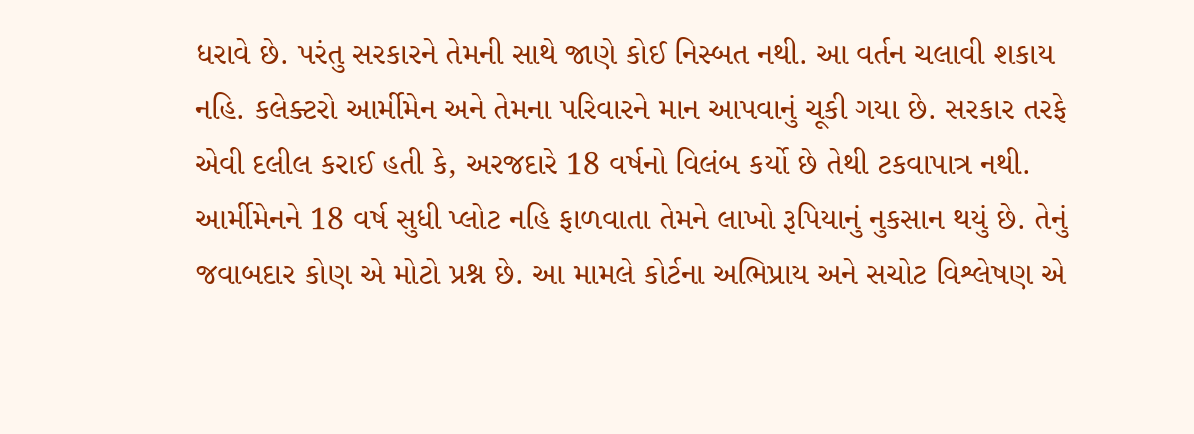ધરાવે છે. પરંતુ સરકારને તેમની સાથે જાણે કોઈ નિસ્બત નથી. આ વર્તન ચલાવી શકાય નહિ. કલેક્ટરો આર્મીમેન અને તેમના પરિવારને માન આપવાનું ચૂકી ગયા છે. સરકાર તરફે એવી દલીલ કરાઈ હતી કે, અરજદારે 18 વર્ષનો વિલંબ કર્યો છે તેથી ટકવાપાત્ર નથી. આર્મીમેનને 18 વર્ષ સુધી પ્લોટ નહિ ફાળવાતા તેમને લાખો રૂપિયાનું નુકસાન થયું છે. તેનું જવાબદાર કોણ એ મોટો પ્રશ્ન છે. આ મામલે કોર્ટના અભિપ્રાય અને સચોટ વિશ્લેષણ એ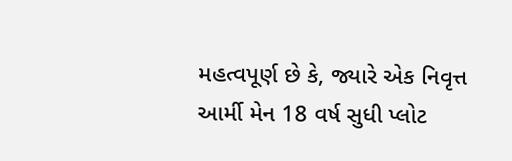મહત્વપૂર્ણ છે કે, જ્યારે એક નિવૃત્ત આર્મી મેન 18 વર્ષ સુધી પ્લોટ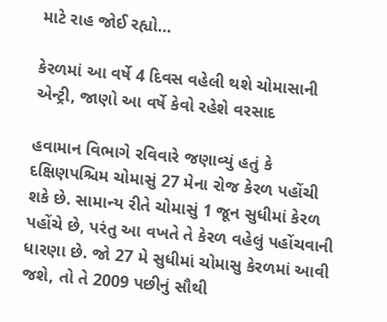માટે રાહ જોઈ રહ્યો…

કેરળમાં આ વર્ષે 4 દિવસ વહેલી થશે ચોમાસાની એન્ટ્રી, જાણો આ વર્ષે કેવો રહેશે વરસાદ

હવામાન વિભાગે રવિવારે જણાવ્યું હતું કે દક્ષિણપશ્ચિમ ચોમાસું 27 મેના રોજ કેરળ પહોંચી શકે છે. સામાન્ય રીતે ચોમાસું 1 જૂન સુધીમાં કેરળ પહોંચે છે, પરંતુ આ વખતે તે કેરળ વહેલું પહોંચવાની ધારણા છે. જો 27 મે સુધીમાં ચોમાસુ કેરળમાં આવી જશે, તો તે 2009 પછીનું સૌથી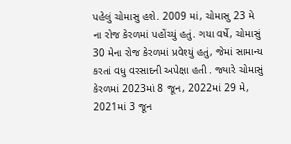પહેલું ચોમાસુ હશે. 2009 માં, ચોમાસુ 23 મે ના રોજ કેરળમાં પહોંચ્યું હતું. ગયા વર્ષે, ચોમાસું 30 મેના રોજ કેરળમાં પ્રવેશ્યું હતું, જેમાં સામાન્ય કરતાં વધુ વરસાદની અપેક્ષા હતી . જ્યારે ચોમાસું કેરળમાં 2023માં 8 જૂન, 2022માં 29 મે, 2021માં 3 જૂન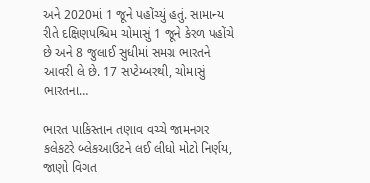અને 2020માં 1 જૂને પહોંચ્યું હતું. સામાન્ય રીતે દક્ષિણપશ્ચિમ ચોમાસું 1 જૂને કેરળ પહોંચે છે અને 8 જુલાઈ સુધીમાં સમગ્ર ભારતને આવરી લે છે. 17 સપ્ટેમ્બરથી, ચોમાસું ભારતના…

ભારત પાકિસ્તાન તણાવ વચ્ચે જામનગર કલેકટરે બ્લેકઆઉટને લઈ લીધો મોટો નિર્ણય, જાણો વિગત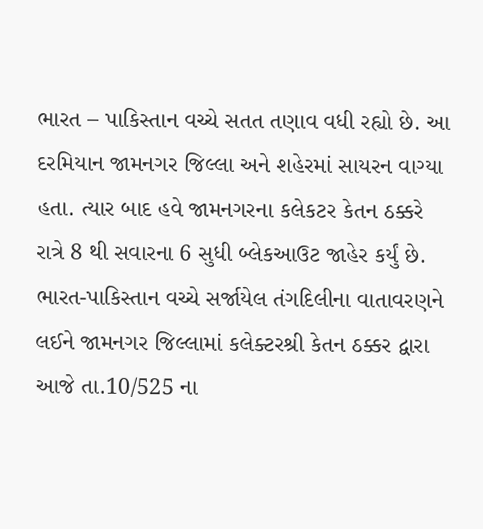ભારત – પાકિસ્તાન વચ્ચે સતત તણાવ વધી રહ્યો છે. આ દરમિયાન જામનગર જિલ્લા અને શહેરમાં સાયરન વાગ્યા હતા. ત્યાર બાદ હવે જામનગરના કલેકટર કેતન ઠક્કરે રાત્રે 8 થી સવારના 6 સુધી બ્લેકઆઉટ જાહેર કર્યું છે. ભારત-પાકિસ્તાન વચ્ચે સર્જાયેલ તંગદિલીના વાતાવરણને લઈને જામનગર જિલ્લામાં કલેક્ટરશ્રી કેતન ઠક્કર દ્વારા આજે તા.10/525 ના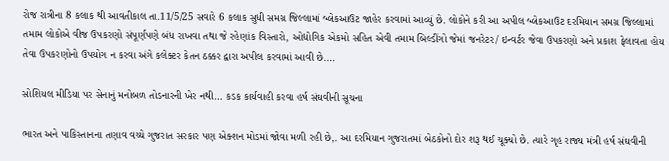રોજ રાત્રીના 8 કલાક થી આવતીકાલ તા.11/5/25 સવારે 6 કલાક સુધી સમગ્ર જિલ્લામાં બ્લેકઆઉટ જાહેર કરવામાં આવ્યું છે. લોકોને કરી આ અપીલ બ્લેકઆઉટ દરમિયાન સમગ્ર જિલ્લામાં તમામ લોકોએ વીજ ઉપકરણો સંપૂર્ણપણે બંધ રાખવા તથા જે રહેણાંક વિસ્તારો, ઓદ્યોગિક એકમો સહિત એવી તમામ બિલ્ડીંગો જેમાં જનરેટર/ ઇન્વર્ટર જેવા ઉપકરણો અને પ્રકાશ ફેલાવતા હોય તેવા ઉપકરણોનો ઉપયોગ ન કરવા અંગે કલેક્ટર કેતન ઠક્કર દ્વારા અપીલ કરવામાં આવી છે.…

સોશિયલ મીડિયા પર સેનાનું મનોબળ તોડનારની ખેર નથી… કડક કાર્યવાહી કરવા હર્ષ સંઘવીની સૂચના

ભારત અને પાકિસ્તાનના તણાવ વચ્ચે ગુજરાત સરકાર પણ એક્શન મોડમાં જોવા મળી રહી છે,. આ દરમિયાન ગુજરાતમાં બેઠકોનો દોર શરૂ થઈ ચૂક્યો છે. ત્યારે ગૃહ રાજ્ય મંત્રી હર્ષ સંઘવીની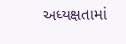અધ્યક્ષતામાં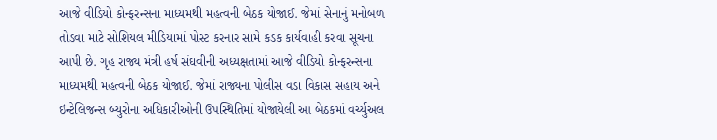આજે વીડિયો કોન્ફરન્સના માધ્યમથી મહત્વની બેઠક યોજાઈ. જેમાં સેનાનું મનોબળ તોડવા માટે સોશિયલ મીડિયામાં પોસ્ટ કરનાર સામે કડક કાર્યવાહી કરવા સૂચના આપી છે. ગૃહ રાજ્ય મંત્રી હર્ષ સંઘવીની અધ્યક્ષતામાં આજે વીડિયો કોન્ફરન્સના માધ્યમથી મહત્વની બેઠક યોજાઈ. જેમાં રાજ્યના પોલીસ વડા વિકાસ સહાય અને ઇન્ટેલિજન્સ બ્યુરોના અધિકારીઓની ઉપસ્થિતિમાં યોજાયેલી આ બેઠકમાં વર્ચ્યુઅલ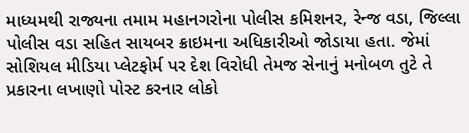માધ્યમથી રાજ્યના તમામ મહાનગરોના પોલીસ કમિશનર, રેન્જ વડા, જિલ્લા પોલીસ વડા સહિત સાયબર ક્રાઇમના અધિકારીઓ જોડાયા હતા. જેમાં સોશિયલ મીડિયા પ્લેટફોર્મ પર દેશ વિરોધી તેમજ સેનાનું મનોબળ તુટે તે પ્રકારના લખાણો પોસ્ટ કરનાર લોકો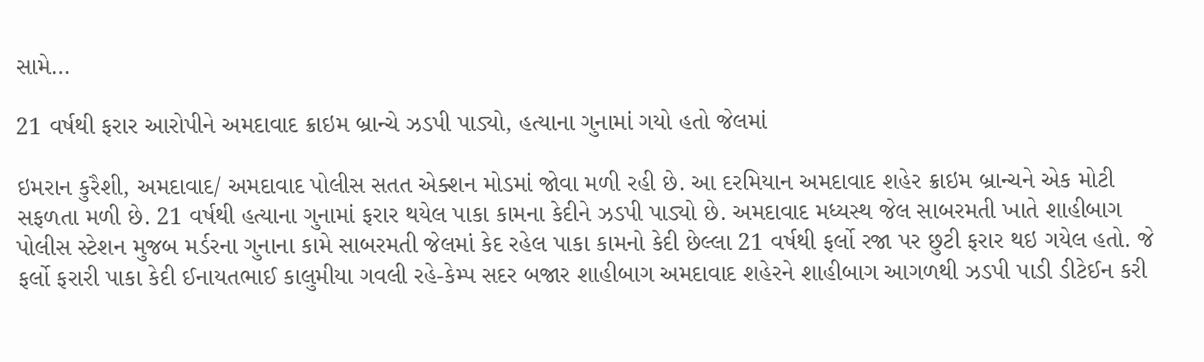સામે…

21 વર્ષથી ફરાર આરોપીને અમદાવાદ ક્રાઇમ બ્રાન્ચે ઝડપી પાડ્યો, હત્યાના ગુનામાં ગયો હતો જેલમાં

ઇમરાન કુરૈશી, અમદાવાદ/ અમદાવાદ પોલીસ સતત એક્શન મોડમાં જોવા મળી રહી છે. આ દરમિયાન અમદાવાદ શહેર ક્રાઇમ બ્રાન્ચને એક મોટી સફળતા મળી છે. 21 વર્ષથી હત્યાના ગુનામાં ફરાર થયેલ પાકા કામના કેદીને ઝડપી પાડ્યો છે. અમદાવાદ મધ્યસ્થ જેલ સાબરમતી ખાતે શાહીબાગ પોલીસ સ્ટેશન મુજબ મર્ડરના ગુનાના કામે સાબરમતી જેલમાં કેદ રહેલ પાકા કામનો કેદી છેલ્લા 21 વર્ષથી ફર્લો રજા પર છુટી ફરાર થઇ ગયેલ હતો. જે ફર્લો ફરારી પાકા કેદી ઈનાયતભાઈ કાલુમીયા ગવલી રહે-કેમ્પ સદર બજાર શાહીબાગ અમદાવાદ શહેરને શાહીબાગ આગળથી ઝડપી પાડી ડીટેઈન કરી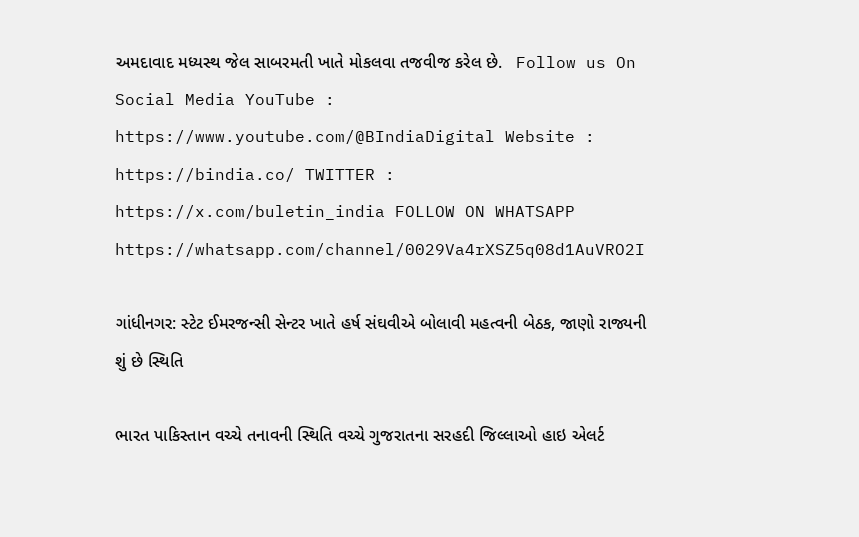અમદાવાદ મધ્યસ્થ જેલ સાબરમતી ખાતે મોકલવા તજવીજ કરેલ છે.   Follow us On Social Media YouTube : https://www.youtube.com/@BIndiaDigital Website : https://bindia.co/ TWITTER : https://x.com/buletin_india FOLLOW ON WHATSAPP  https://whatsapp.com/channel/0029Va4rXSZ5q08d1AuVRO2I

ગાંધીનગર: સ્ટેટ ઈમરજન્સી સેન્ટર ખાતે હર્ષ સંઘવીએ બોલાવી મહત્વની બેઠક, જાણો રાજ્યની શું છે સ્થિતિ

ભારત પાકિસ્તાન વચ્ચે તનાવની સ્થિતિ વચ્ચે ગુજરાતના સરહદી જિલ્લાઓ હાઇ એલર્ટ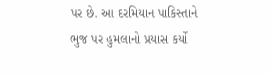પર છે. આ દરમિયાન પાકિસ્તાને ભુજ પર હુમલાનો પ્રયાસ કર્યો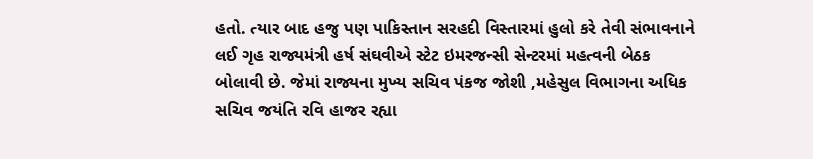હતો. ત્યાર બાદ હજુ પણ પાકિસ્તાન સરહદી વિસ્તારમાં હુલો કરે તેવી સંભાવનાને લઈ ગૃહ રાજ્યમંત્રી હર્ષ સંઘવીએ સ્ટેટ ઇમરજન્સી સેન્ટરમાં મહત્વની બેઠક બોલાવી છે. જેમાં રાજ્યના મુખ્ય સચિવ પંકજ જોશી ,મહેસુલ વિભાગના અધિક સચિવ જયંતિ રવિ હાજર રહ્યા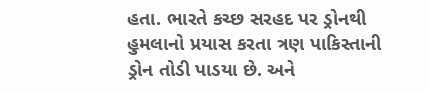હતા. ભારતે કચ્છ સરહદ પર ડ્રોનથી હુમલાનો પ્રયાસ કરતા ત્રણ પાકિસ્તાની ડ્રોન તોડી પાડયા છે. અને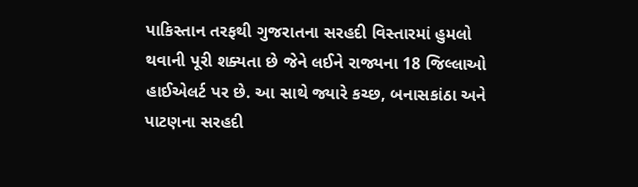પાકિસ્તાન તરફથી ગુજરાતના સરહદી વિસ્તારમાં હુમલો થવાની પૂરી શક્યતા છે જેને લઈને રાજ્યના 18 જિલ્લાઓ હાઈએલર્ટ પર છે. આ સાથે જ્યારે કચ્છ, બનાસકાંઠા અને પાટણના સરહદી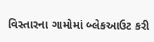વિસ્તારના ગામોમાં બ્લેકઆઉટ કરી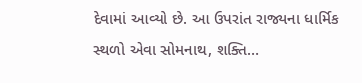દેવામાં આવ્યો છે. આ ઉપરાંત રાજ્યના ધાર્મિક સ્થળો એવા સોમનાથ, શક્તિ…